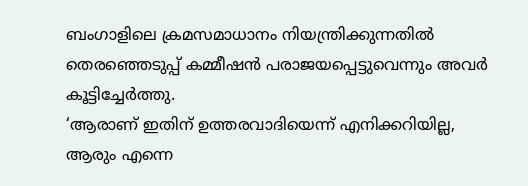ബംഗാളിലെ ക്രമസമാധാനം നിയന്ത്രിക്കുന്നതിൽ തെരഞ്ഞെടുപ്പ് കമ്മീഷൻ പരാജയപ്പെട്ടുവെന്നും അവർ കൂട്ടിച്ചേർത്തു.
‘ആരാണ് ഇതിന് ഉത്തരവാദിയെന്ന് എനിക്കറിയില്ല, ആരും എന്നെ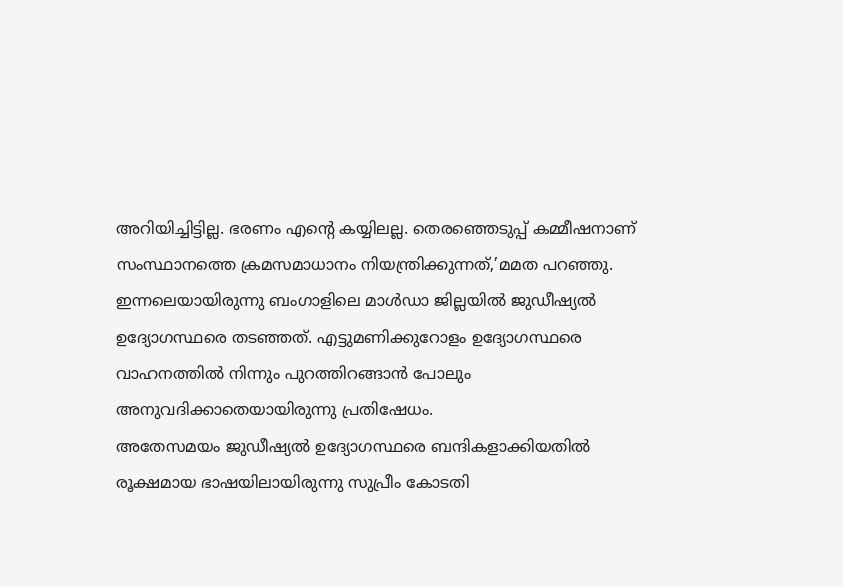അറിയിച്ചിട്ടില്ല. ഭരണം എന്റെ കയ്യിലല്ല. തെരഞ്ഞെടുപ്പ് കമ്മീഷനാണ് സംസ്ഥാനത്തെ ക്രമസമാധാനം നിയന്ത്രിക്കുന്നത്,’മമത പറഞ്ഞു.
ഇന്നലെയായിരുന്നു ബംഗാളിലെ മാൾഡാ ജില്ലയിൽ ജുഡീഷ്യൽ ഉദ്യോഗസ്ഥരെ തടഞ്ഞത്. എട്ടുമണിക്കുറോളം ഉദ്യോഗസ്ഥരെ വാഹനത്തിൽ നിന്നും പുറത്തിറങ്ങാൻ പോലും അനുവദിക്കാതെയായിരുന്നു പ്രതിഷേധം.
അതേസമയം ജുഡീഷ്യൽ ഉദ്യോഗസ്ഥരെ ബന്ദികളാക്കിയതിൽ രൂക്ഷമായ ഭാഷയിലായിരുന്നു സുപ്രീം കോടതി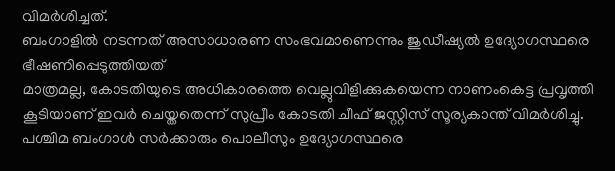വിമർശിച്ചത്.
ബംഗാളിൽ നടന്നത് അസാധാരണ സംഭവമാണെന്നും ജുഡീഷ്യൽ ഉദ്യോഗസ്ഥരെ ഭീഷണിപ്പെടുത്തിയത്
മാത്രമല്ല, കോടതിയുടെ അധികാരത്തെ വെല്ലുവിളിക്കുകയെന്ന നാണംകെട്ട പ്രവൃത്തി കൂടിയാണ് ഇവർ ചെയ്തതെന്ന് സുപ്രീം കോടതി ചീഫ് ജസ്റ്റിസ് സൂര്യകാന്ത് വിമർശിച്ചു.
പശ്ചിമ ബംഗാൾ സർക്കാരും പൊലീസും ഉദ്യോഗസ്ഥരെ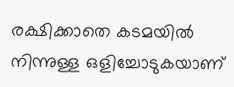രക്ഷിക്കാതെ കടമയിൽ നിന്നുള്ള ഒളിച്ചോടുകയാണ്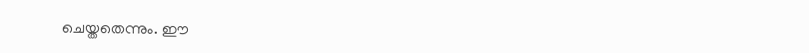ചെയ്തതെന്നും. ഈ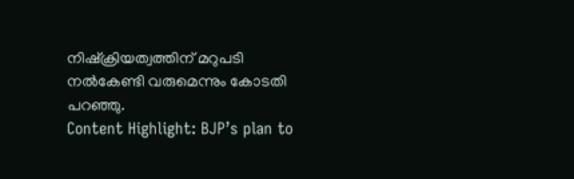നിഷ്ക്രിയത്വത്തിന് മറുപടി നൽകേണ്ടി വരുമെന്നും കോടതി പറഞ്ഞു.
Content Highlight: BJP’s plan to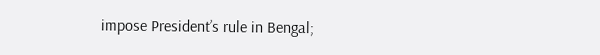impose President’s rule in Bengal;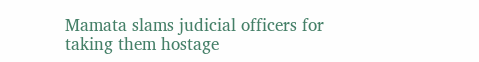Mamata slams judicial officers for taking them hostage